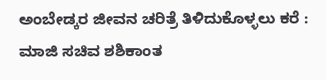ಅಂಬೇಡ್ಕರ ಜೀವನ ಚರಿತ್ರೆ ತಿಳಿದುಕೊಳ್ಳಲು ಕರೆ : ಮಾಜಿ ಸಚಿವ ಶಶಿಕಾಂತ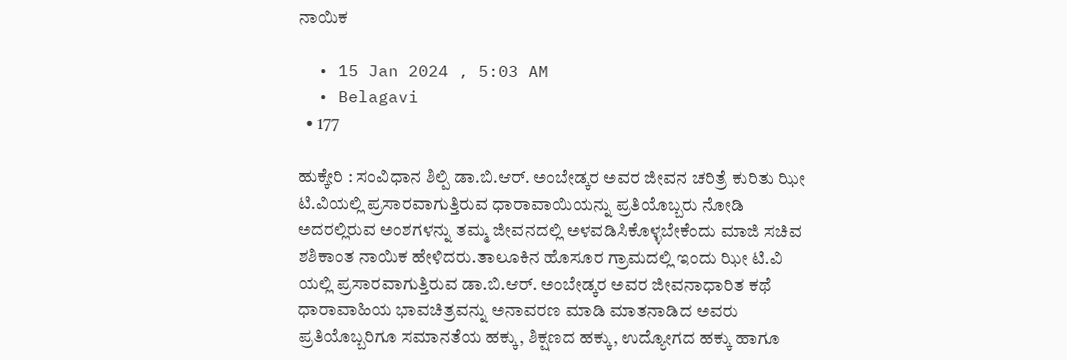ನಾಯಿಕ

  • 15 Jan 2024 , 5:03 AM
  • Belagavi
  • 177

ಹುಕ್ಕೇರಿ : ಸಂವಿಧಾನ ಶಿಲ್ಪಿ ಡಾ.ಬಿ.ಆರ್. ಅಂಬೇಡ್ಕರ ಅವರ ಜೀವನ ಚರಿತ್ರೆ ಕುರಿತು ಝೀ ಟಿ.ವಿಯಲ್ಲಿ ಪ್ರಸಾರವಾಗುತ್ತಿರುವ ಧಾರಾವಾಯಿಯನ್ನು ಪ್ರತಿಯೊಬ್ಬರು ನೋಡಿ ಅದರಲ್ಲಿರುವ ಅಂಶಗಳನ್ನು ತಮ್ಮ ಜೀವನದಲ್ಲಿ ಅಳವಡಿಸಿಕೊಳ್ಳಬೇಕೆಂದು ಮಾಜಿ ಸಚಿವ ಶಶಿಕಾಂತ ನಾಯಿಕ ಹೇಳಿದರು.ತಾಲೂಕಿನ ಹೊಸೂರ ಗ್ರಾಮದಲ್ಲಿ ಇಂದು ಝೀ ಟಿ.ವಿ ಯಲ್ಲಿ ಪ್ರಸಾರವಾಗುತ್ತಿರುವ ಡಾ.ಬಿ.ಆರ್. ಅಂಬೇಡ್ಕರ ಅವರ ಜೀವನಾಧಾರಿತ ಕಥೆ ಧಾರಾವಾಹಿಯ ಭಾವಚಿತ್ರವನ್ನು ಅನಾವರಣ ಮಾಡಿ ಮಾತನಾಡಿದ ಅವರು ಪ್ರತಿಯೊಬ್ಬರಿಗೂ ಸಮಾನತೆಯ ಹಕ್ಕು, ಶಿಕ್ಷಣದ ಹಕ್ಕು, ಉದ್ಯೋಗದ ಹಕ್ಕು ಹಾಗೂ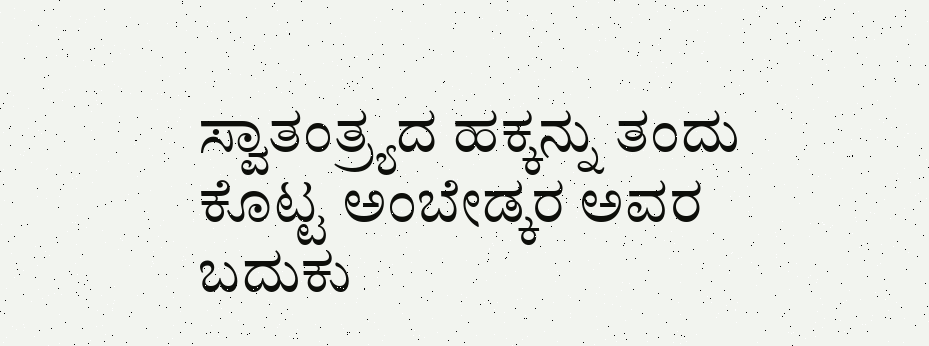ಸ್ವಾತಂತ್ರ್ಯದ ಹಕ್ಕನ್ನು ತಂದು ಕೊಟ್ಟ ಅಂಬೇಡ್ಕರ ಅವರ ಬದುಕು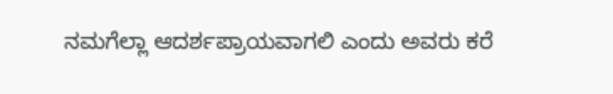ನಮಗೆಲ್ಲಾ ಆದರ್ಶಪ್ರಾಯವಾಗಲಿ ಎಂದು ಅವರು ಕರೆ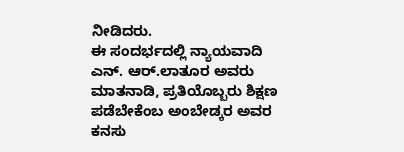ನೀಡಿದರು.
ಈ ಸಂದರ್ಭದಲ್ಲಿ ನ್ಯಾಯವಾದಿ ಎನ್. ಆರ್.ಲಾತೂರ ಅವರು ಮಾತನಾಡಿ, ಪ್ರತಿಯೊಬ್ಬರು ಶಿಕ್ಷಣ ಪಡೆಬೇಕೆಂಬ ಅಂಬೇಡ್ಕರ ಅವರ ಕನಸು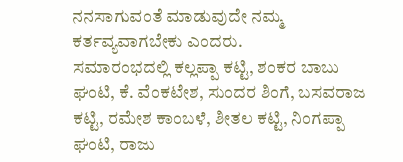ನನಸಾಗುವಂತೆ ಮಾಡುವುದೇ ನಮ್ಮ ಕರ್ತವ್ಯವಾಗಬೇಕು ಎಂದರು.
ಸಮಾರಂಭದಲ್ಲಿ ಕಲ್ಲಪ್ಪಾ ಕಟ್ಟಿ, ಶಂಕರ ಬಾಬು ಘಂಟಿ, ಕೆ. ವೆಂಕಟೇಶ, ಸುಂದರ ಶಿಂಗೆ, ಬಸವರಾಜ ಕಟ್ಟಿ, ರಮೇಶ ಕಾಂಬಳೆ, ಶೀತಲ ಕಟ್ಟಿ, ನಿಂಗಪ್ಪಾ ಘಂಟಿ, ರಾಜು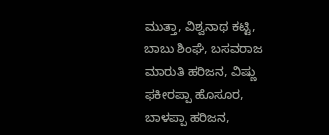ಮುತ್ತಾ, ವಿಶ್ವನಾಥ ಕಟ್ಟಿ, ಬಾಬು ಶಿಂಘೆ, ಬಸವರಾಜ ಮಾರುತಿ ಹರಿಜನ, ವಿಷ್ಣು ಫಕೀರಪ್ಪಾ ಹೊಸೂರ, ಬಾಳಪ್ಪಾ ಹರಿಜನ,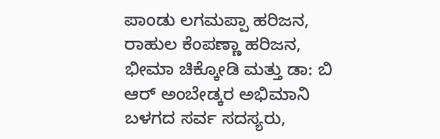ಪಾಂಡು ಲಗಮಪ್ಪಾ ಹರಿಜನ, ರಾಹುಲ ಕೆಂಪಣ್ಣಾ ಹರಿಜನ, ಭೀಮಾ ಚಿಕ್ಕೋಡಿ ಮತ್ತು ಡಾ: ಬಿ ಆರ್ ಅಂಬೇಡ್ಕರ ಅಭಿಮಾನಿ ಬಳಗದ ಸರ್ವ ಸದಸ್ಯರು,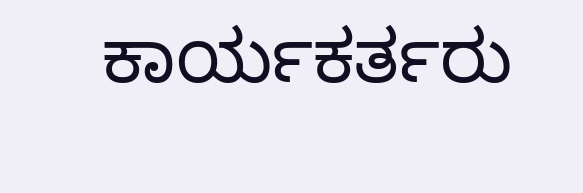ಕಾರ್ಯಕರ್ತರು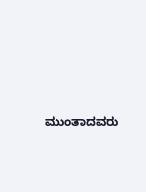ಮುಂತಾದವರು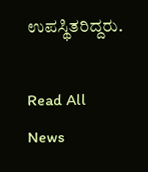ಉಪಸ್ಥಿತರಿದ್ದರು.

Read All News